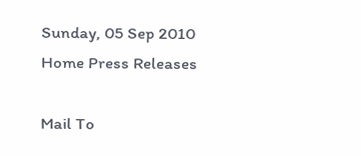Sunday, 05 Sep 2010
Home Press Releases

Mail To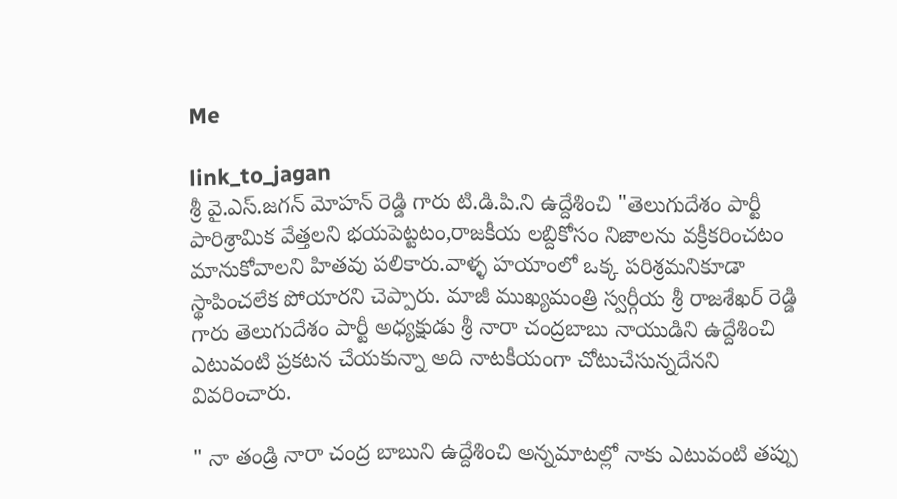Me

link_to_jagan
శ్రీ వై.ఎస్.జగన్ మోహన్ రెడ్డి గారు టి.డి.పి.ని ఉద్దేశించి "తెలుగుదేశం పార్టీ పారిశ్రామిక వేత్తలని భయపెట్టటం,రాజకీయ లబ్దికోసం నిజాలను వక్రీకరించటం మానుకోవాలని హితవు పలికారు.వాళ్ళ హయాంలో ఒక్క పరిశ్రమనికూడా స్థాపించలేక పోయారని చెప్పారు. మాజీ ముఖ్యమంత్రి స్వర్గీయ శ్రీ రాజశేఖర్ రెడ్డి గారు తెలుగుదేశం పార్టీ అధ్యక్షుడు శ్రీ నారా చంద్రబాబు నాయుడిని ఉద్దేశించి ఎటువంటి ప్రకటన చేయకున్నా అది నాటకీయంగా చోటుచేసున్నదేనని వివరించారు.

" నా తండ్రి నారా చంద్ర బాబుని ఉద్దేశించి అన్నమాటల్లో నాకు ఎటువంటి తప్పు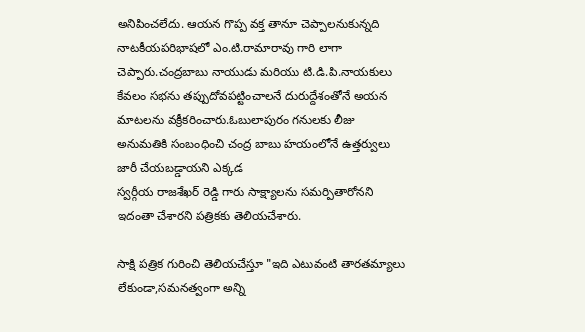అనిపించలేదు. ఆయన గొప్ప వక్త తానూ చెప్పాలనుకున్నది నాటకీయపరిభాషలో ఎం.టి.రామారావు గారి లాగా చెప్పారు.చంద్రబాబు నాయుడు మరియు టి.డి.పి.నాయకులు కేవలం సభను తప్పుదోవపట్టించాలనే దురుద్దేశంతోనే అయన మాటలను వక్రీకరించారు.ఓబులాపురం గనులకు లీజు అనుమతికి సంబంధించి చంద్ర బాబు హయంలోనే ఉత్తర్వులు జారీ చేయబడ్డాయని ఎక్కడ
స్వర్గీయ రాజశేఖర్ రెడ్డి గారు సాక్ష్యాలను సమర్పితారోనని ఇదంతా చేశారని పత్రికకు తెలియచేశారు.

సాక్షి పత్రిక గురించి తెలియచేస్తూ "ఇది ఎటువంటి తారతమ్యాలు లేకుండా,సమనత్వంగా అన్ని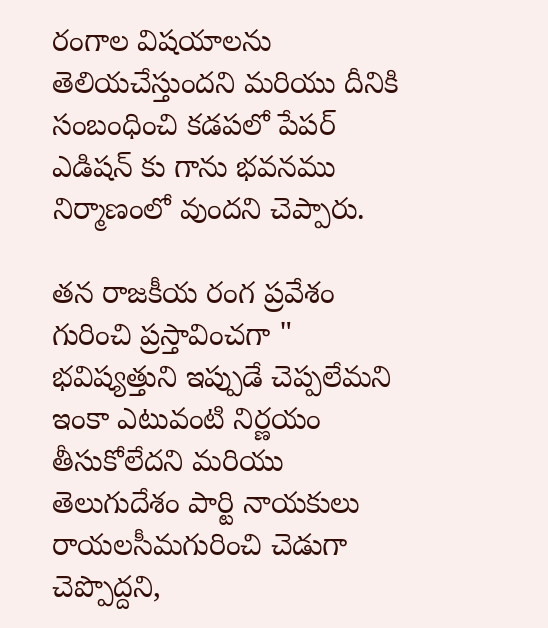రంగాల విషయాలను తెలియచేస్తుందని మరియు దీనికి సంబంధించి కడపలో పేపర్ ఎడిషన్ కు గాను భవనము నిర్మాణంలో వుందని చెప్పారు.

తన రాజకీయ రంగ ప్రవేశం గురించి ప్రస్తావించగా " భవిష్యత్తుని ఇప్పుడే చెప్పలేమని ఇంకా ఎటువంటి నిర్ణయం తీసుకోలేదని మరియు తెలుగుదేశం పార్టి నాయకులు రాయలసీమగురించి చెడుగా చెప్పొద్దని,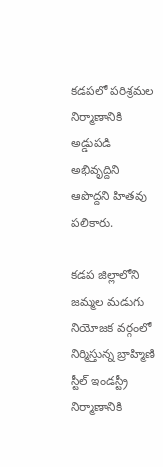కడపలో పరిశ్రమల నిర్మాణానికి అడ్డుపడి అభివృద్దిని ఆపొద్దని హితవు పలికారు.

కడప జిల్లాలోని జమ్మల మడుగు నియోజక వర్గంలో నిర్మిస్తున్న బ్రాహ్మిణి స్టీల్ ఇండస్ట్రీ నిర్మాణానికి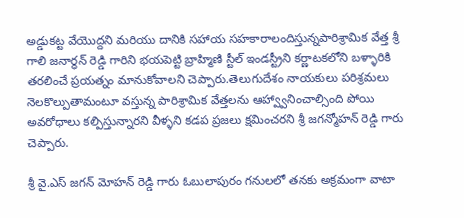అడ్డుకట్ట వేయొద్దని మరియు దానికి సహాయ సహకారాలందిస్తున్నపారిశ్రామిక వేత్త శ్రీ గాలి జనార్ధన్ రెడ్డి గారిని భయపెట్టి బ్రాహ్మిణి స్టీల్ ఇండస్ట్రీని కర్ణాటకలోని బళ్ళారికి తరలించే ప్రయత్నం మానుకోవాలని చెప్పారు.తెలుగుదేశం నాయకులు పరిశ్రమలు నెలకొల్పుతామంటూ వస్తున్న పారిశ్రామిక వేత్తలను ఆహ్వ్వానించాల్సింది పోయి అవరోధాలు కల్పిస్తున్నారని వీళ్ళని కడప ప్రజలు క్షమించరని శ్రీ జగన్మోహన్ రెడ్డి గారు చెప్పారు.

శ్రీ వై.ఎస్ జగన్ మోహన్ రెడ్డి గారు ఓబులాపురం గనులలో తనకు అక్రమంగా వాటా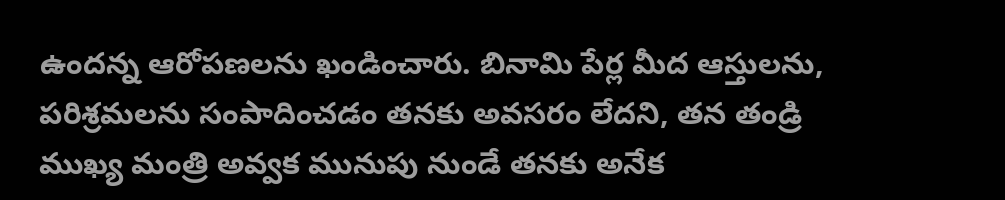ఉందన్న ఆరోపణలను ఖండించారు. బినామి పేర్ల మీద ఆస్తులను, పరిశ్రమలను సంపాదించడం తనకు అవసరం లేదని, తన తండ్రి ముఖ్య మంత్రి అవ్వక మునుపు నుండే తనకు అనేక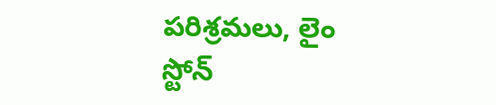పరిశ్రమలు, లైం స్టోన్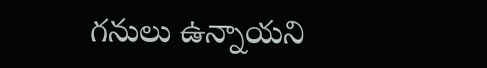గనులు ఉన్నాయని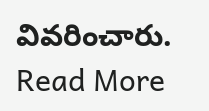వివరించారు.
Read More